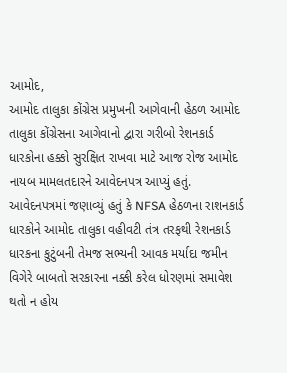આમોદ,
આમોદ તાલુકા કોંગ્રેસ પ્રમુખની આગેવાની હેઠળ આમોદ તાલુકા કોંગ્રેસના આગેવાનો દ્વારા ગરીબો રેશનકાર્ડ ધારકોના હક્કો સુરક્ષિત રાખવા માટે આજ રોજ આમોદ નાયબ મામલતદારને આવેદનપત્ર આપ્યું હતું.
આવેદનપત્રમાં જણાવ્યું હતું કે NFSA હેઠળના રાશનકાર્ડ ધારકોને આમોદ તાલુકા વહીવટી તંત્ર તરફથી રેશનકાર્ડ ધારકના કુટુંબની તેમજ સભ્યની આવક મર્યાદા જમીન વિગેરે બાબતો સરકારના નક્કી કરેલ ધોરણમાં સમાવેશ થતો ન હોય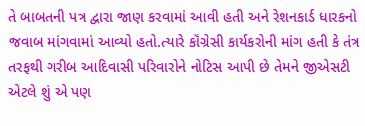તે બાબતની પત્ર દ્વારા જાણ કરવામાં આવી હતી અને રેશનકાર્ડ ધારકનો જવાબ માંગવામાં આવ્યો હતો.ત્યારે કૉંગ્રેસી કાર્યકરોની માંગ હતી કે તંત્ર તરફથી ગરીબ આદિવાસી પરિવારોને નોટિસ આપી છે તેમને જીએસટી એટલે શું એ પણ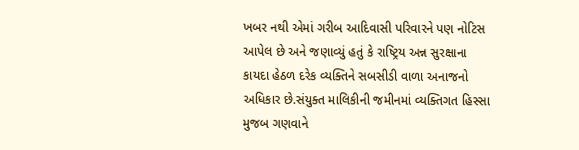ખબર નથી એમાં ગરીબ આદિવાસી પરિવારને પણ નોટિસ આપેલ છે અને જણાવ્યું હતું કે રાષ્ટ્રિય અન્ન સુરક્ષાના કાયદા હેઠળ દરેક વ્યક્તિને સબસીડી વાળા અનાજનો અધિકાર છે.સંયુક્ત માલિકીની જમીનમાં વ્યક્તિગત હિસ્સા મુજબ ગણવાને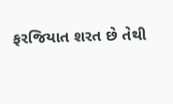ફરજિયાત શરત છે તેથી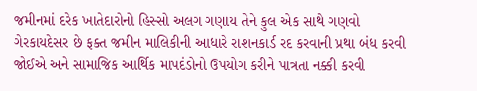જમીનમાં દરેક ખાતેદારોનો હિસ્સો અલગ ગણાય તેને કુલ એક સાથે ગણવો ગેરકાયદેસર છે ફક્ત જમીન માલિકીની આધારે રાશનકાર્ડ રદ કરવાની પ્રથા બંધ કરવી જોઈએ અને સામાજિક આર્થિક માપદંડોનો ઉપયોગ કરીને પાત્રતા નક્કી કરવી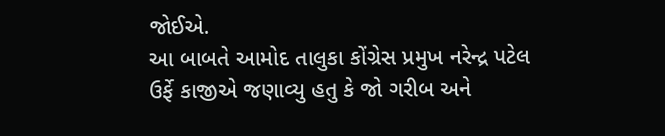જોઈએ.
આ બાબતે આમોદ તાલુકા કોંગ્રેસ પ્રમુખ નરેન્દ્ર પટેલ ઉર્ફે કાજીએ જણાવ્યુ હતુ કે જો ગરીબ અને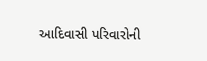આદિવાસી પરિવારોની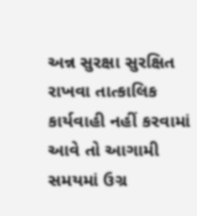અન્ન સુરક્ષા સુરક્ષિત રાખવા તાત્કાલિક કાર્યવાહી નહીં કરવામાં આવે તો આગામી સમયમાં ઉગ્ર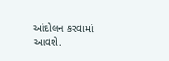આંદોલન કરવામાં આવશે.